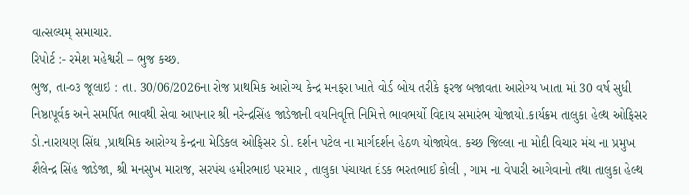વાત્સલ્યમ્ સમાચાર.
રિપોર્ટ :- રમેશ મહેશ્વરી – ભુજ કચ્છ.
ભુજ, તા-૦૩ જૂલાઇ : તા. 30/06/2026ના રોજ પ્રાથમિક આરોગ્ય કેન્દ્ર મનફરા ખાતે વોર્ડ બોય તરીકે ફરજ બજાવતા આરોગ્ય ખાતા માં 30 વર્ષ સુધી નિષ્ઠાપૂર્વક અને સમર્પિત ભાવથી સેવા આપનાર શ્રી નરેન્દ્રસિંહ જાડેજાની વયનિવૃત્તિ નિમિત્તે ભાવભર્યો વિદાય સમારંભ યોજાયો.કાર્યક્રમ તાલુકા હેલ્થ ઓફિસર ડો.નારાયણ સિંઘ ,પ્રાથમિક આરોગ્ય કેન્દ્રના મેડિકલ ઓફિસર ડો. દર્શન પટેલ ના માર્ગદર્શન હેઠળ યોજાયેલ. કચ્છ જિલ્લા ના મોદી વિચાર મંચ ના પ્રમુખ શૈલેન્દ્ર સિંહ જાડેજા, શ્રી મનસુખ મારાજ, સરપંચ હમીરભાઇ પરમાર , તાલુકા પંચાયત દંડક ભરતભાઈ કોલી , ગામ ના વેપારી આગેવાનો તથા તાલુકા હેલ્થ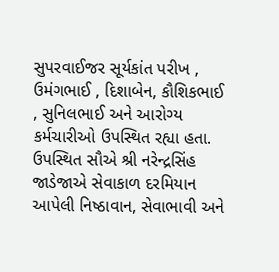સુપરવાઈજર સૂર્યકાંત પરીખ , ઉમંગભાઈ , દિશાબેન, કૌશિકભાઈ , સુનિલભાઈ અને આરોગ્ય કર્મચારીઓ ઉપસ્થિત રહ્યા હતા. ઉપસ્થિત સૌએ શ્રી નરેન્દ્રસિંહ જાડેજાએ સેવાકાળ દરમિયાન આપેલી નિષ્ઠાવાન, સેવાભાવી અને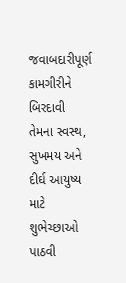જવાબદારીપૂર્ણ કામગીરીને બિરદાવી તેમના સ્વસ્થ, સુખમય અને દીર્ઘ આયુષ્ય માટે શુભેચ્છાઓ પાઠવી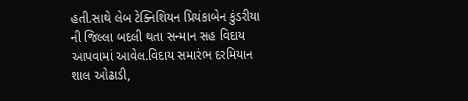હતી.સાથે લેબ ટેક્નિશિયન પ્રિયંકાબેન કુંડરીયા ની જિલ્લા બદલી થતા સન્માન સહ વિદાય આપવામાં આવેલ.વિદાય સમારંભ દરમિયાન શાલ ઓઢાડી,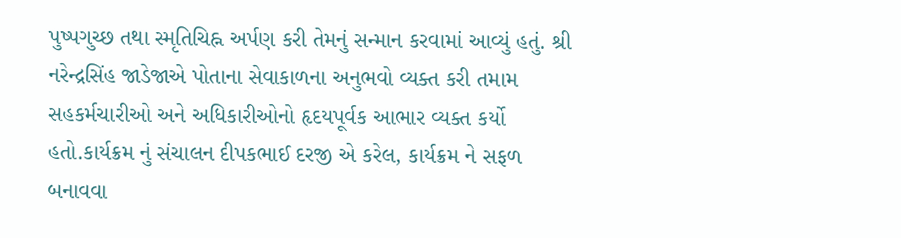પુષ્પગુચ્છ તથા સ્મૃતિચિહ્ન અર્પણ કરી તેમનું સન્માન કરવામાં આવ્યું હતું. શ્રી નરેન્દ્રસિંહ જાડેજાએ પોતાના સેવાકાળના અનુભવો વ્યક્ત કરી તમામ સહકર્મચારીઓ અને અધિકારીઓનો હૃદયપૂર્વક આભાર વ્યક્ત કર્યો હતો.કાર્યક્રમ નું સંચાલન દીપકભાઈ દરજી એ કરેલ, કાર્યક્રમ ને સફળ બનાવવા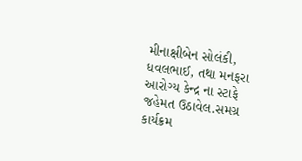મીનાક્ષીબેન સોલંકી, ધવલભાઈ, તથા મનફરા આરોગ્ય કેન્દ્ર ના સ્ટાફે જહેમત ઉઠાવેલ.સમગ્ર કાર્યક્રમ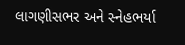લાગણીસભર અને સ્નેહભર્યા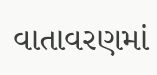વાતાવરણમાં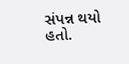સંપન્ન થયો હતો.